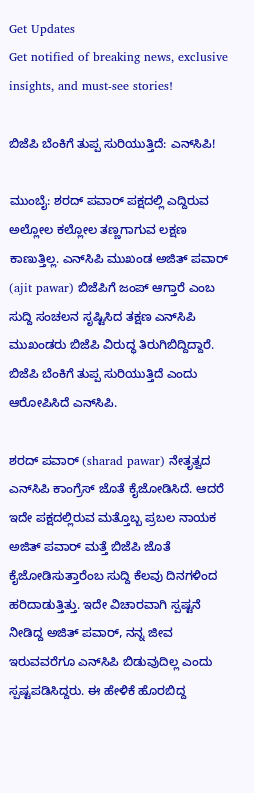Get Updates
Get notified of breaking news, exclusive insights, and must-see stories!

ಬಿಜೆಪಿ ಬೆಂಕಿಗೆ ತುಪ್ಪ ಸುರಿಯುತ್ತಿದೆ: ಎನ್‌ಸಿಪಿ!

ಮುಂಬೈ: ಶರದ್ ಪವಾರ್ ಪಕ್ಷದಲ್ಲಿ ಎದ್ದಿರುವ ಅಲ್ಲೋಲ ಕಲ್ಲೋಲ ತಣ್ಣಗಾಗುವ ಲಕ್ಷಣ ಕಾಣುತ್ತಿಲ್ಲ. ಎನ್‌ಸಿಪಿ ಮುಖಂಡ ಅಜಿತ್ ಪವಾರ್ (ajit pawar) ಬಿಜೆಪಿಗೆ ಜಂಪ್ ಆಗ್ತಾರೆ ಎಂಬ ಸುದ್ದಿ ಸಂಚಲನ ಸೃಷ್ಟಿಸಿದ ತಕ್ಷಣ ಎನ್‌ಸಿಪಿ ಮುಖಂಡರು ಬಿಜೆಪಿ ವಿರುದ್ಧ ತಿರುಗಿಬಿದ್ದಿದ್ದಾರೆ. ಬಿಜೆಪಿ ಬೆಂಕಿಗೆ ತುಪ್ಪ ಸುರಿಯುತ್ತಿದೆ ಎಂದು ಆರೋಪಿಸಿದೆ ಎನ್‌ಸಿಪಿ.

ಶರದ್ ಪವಾರ್ (sharad pawar) ನೇತೃತ್ವದ ಎನ್‌ಸಿಪಿ ಕಾಂಗ್ರೆಸ್ ಜೊತೆ ಕೈಜೋಡಿಸಿದೆ. ಆದರೆ ಇದೇ ಪಕ್ಷದಲ್ಲಿರುವ ಮತ್ತೊಬ್ಬ ಪ್ರಬಲ ನಾಯಕ ಅಜಿತ್ ಪವಾರ್ ಮತ್ತೆ ಬಿಜೆಪಿ ಜೊತೆ ಕೈಜೋಡಿಸುತ್ತಾರೆಂಬ ಸುದ್ದಿ ಕೆಲವು ದಿನಗಳಿಂದ ಹರಿದಾಡುತ್ತಿತ್ತು. ಇದೇ ವಿಚಾರವಾಗಿ ಸ್ಪಷ್ಟನೆ ನೀಡಿದ್ದ ಅಜಿತ್ ಪವಾರ್, ನನ್ನ ಜೀವ ಇರುವವರೆಗೂ ಎನ್‌ಸಿಪಿ ಬಿಡುವುದಿಲ್ಲ ಎಂದು ಸ್ಪಷ್ಟಪಡಿಸಿದ್ದರು. ಈ ಹೇಳಿಕೆ ಹೊರಬಿದ್ದ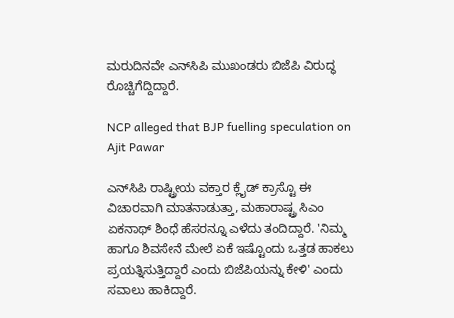ಮರುದಿನವೇ ಎನ್‌ಸಿಪಿ ಮುಖಂಡರು ಬಿಜೆಪಿ ವಿರುದ್ಧ ರೊಚ್ಚಿಗೆದ್ದಿದ್ದಾರೆ.

NCP alleged that BJP fuelling speculation on Ajit Pawar

ಎನ್‌ಸಿಪಿ ರಾಷ್ಟ್ರೀಯ ವಕ್ತಾರ ಕ್ಲೈಡ್ ಕ್ರಾಸ್ಟೊ ಈ ವಿಚಾರವಾಗಿ ಮಾತನಾಡುತ್ತಾ, ಮಹಾರಾಷ್ಟ್ರ ಸಿಎಂ ಏಕನಾಥ್ ಶಿಂಧೆ ಹೆಸರನ್ನೂ ಎಳೆದು ತಂದಿದ್ದಾರೆ. 'ನಿಮ್ಮ ಹಾಗೂ ಶಿವಸೇನೆ ಮೇಲೆ ಏಕೆ ಇಷ್ಟೊಂದು ಒತ್ತಡ ಹಾಕಲು ಪ್ರಯತ್ನಿಸುತ್ತಿದ್ದಾರೆ ಎಂದು ಬಿಜೆಪಿಯನ್ನು ಕೇಳಿ' ಎಂದು ಸವಾಲು ಹಾಕಿದ್ದಾರೆ.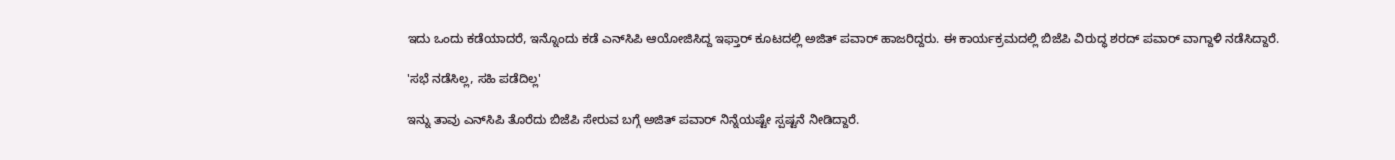ಇದು ಒಂದು ಕಡೆಯಾದರೆ, ಇನ್ನೊಂದು ಕಡೆ ಎನ್‌ಸಿಪಿ ಆಯೋಜಿಸಿದ್ದ ಇಫ್ತಾರ್ ಕೂಟದಲ್ಲಿ ಅಜಿತ್ ಪವಾರ್ ಹಾಜರಿದ್ದರು. ಈ ಕಾರ್ಯಕ್ರಮದಲ್ಲಿ ಬಿಜೆಪಿ ವಿರುದ್ಧ ಶರದ್ ಪವಾರ್ ವಾಗ್ದಾಳಿ ನಡೆಸಿದ್ದಾರೆ.

'ಸಭೆ ನಡೆಸಿಲ್ಲ, ಸಹಿ ಪಡೆದಿಲ್ಲ'

ಇನ್ನು ತಾವು ಎನ್‌ಸಿಪಿ ತೊರೆದು ಬಿಜೆಪಿ ಸೇರುವ ಬಗ್ಗೆ ಅಜಿತ್ ಪವಾರ್ ನಿನ್ನೆಯಷ್ಟೇ ಸ್ಪಷ್ಟನೆ ನೀಡಿದ್ದಾರೆ.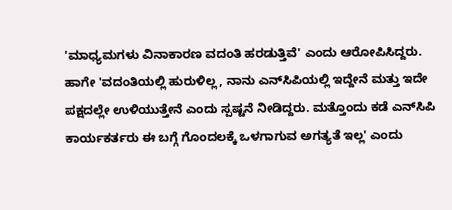'ಮಾಧ್ಯಮಗಳು ವಿನಾಕಾರಣ ವದಂತಿ ಹರಡುತ್ತಿವೆ' ಎಂದು ಆರೋಪಿಸಿದ್ದರು. ಹಾಗೇ 'ವದಂತಿಯಲ್ಲಿ ಹುರುಳಿಲ್ಲ, ನಾನು ಎನ್‌ಸಿಪಿಯಲ್ಲಿ ಇದ್ದೇನೆ ಮತ್ತು ಇದೇ ಪಕ್ಷದಲ್ಲೇ ಉಳಿಯುತ್ತೇನೆ ಎಂದು ಸ್ಪಷ್ಟನೆ ನೀಡಿದ್ದರು. ಮತ್ತೊಂದು ಕಡೆ ಎನ್‌ಸಿಪಿ ಕಾರ್ಯಕರ್ತರು ಈ ಬಗ್ಗೆ ಗೊಂದಲಕ್ಕೆ ಒಳಗಾಗುವ ಅಗತ್ಯತೆ ಇಲ್ಲ' ಎಂದು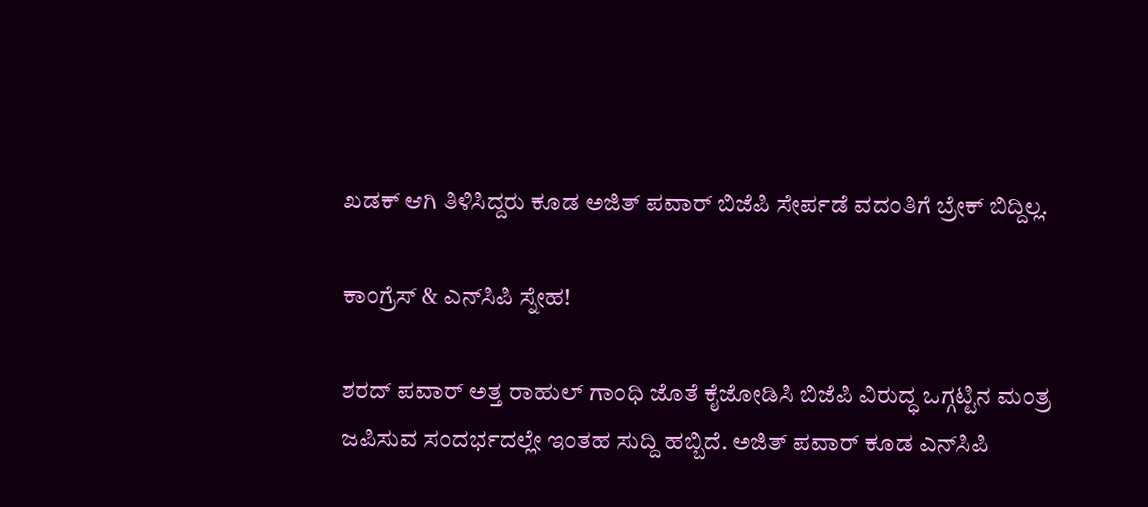ಖಡಕ್ ಆಗಿ ತಿಳಿಸಿದ್ದರು ಕೂಡ ಅಜಿತ್ ಪವಾರ್ ಬಿಜೆಪಿ ಸೇರ್ಪಡೆ ವದಂತಿಗೆ ಬ್ರೇಕ್ ಬಿದ್ದಿಲ್ಲ.

ಕಾಂಗ್ರೆಸ್ & ಎನ್‌ಸಿಪಿ ಸ್ನೇಹ!

ಶರದ್ ಪವಾರ್ ಅತ್ತ ರಾಹುಲ್ ಗಾಂಧಿ ಜೊತೆ ಕೈಜೋಡಿಸಿ ಬಿಜೆಪಿ ವಿರುದ್ಧ ಒಗ್ಗಟ್ಟಿನ ಮಂತ್ರ ಜಪಿಸುವ ಸಂದರ್ಭದಲ್ಲೇ ಇಂತಹ ಸುದ್ದಿ ಹಬ್ಬಿದೆ. ಅಜಿತ್ ಪವಾರ್ ಕೂಡ ಎನ್‌ಸಿಪಿ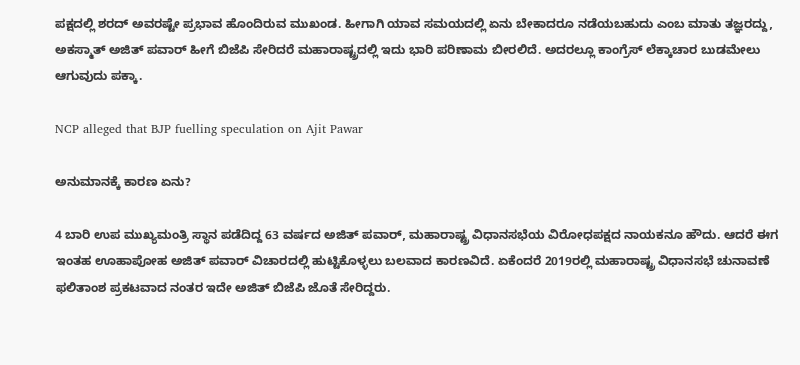ಪಕ್ಷದಲ್ಲಿ ಶರದ್ ಅವರಷ್ಟೇ ಪ್ರಭಾವ ಹೊಂದಿರುವ ಮುಖಂಡ. ಹೀಗಾಗಿ ಯಾವ ಸಮಯದಲ್ಲಿ ಏನು ಬೇಕಾದರೂ ನಡೆಯಬಹುದು ಎಂಬ ಮಾತು ತಜ್ಞರದ್ದು, ಅಕಸ್ಮಾತ್ ಅಜಿತ್ ಪವಾರ್ ಹೀಗೆ ಬಿಜೆಪಿ ಸೇರಿದರೆ ಮಹಾರಾಷ್ಟ್ರದಲ್ಲಿ ಇದು ಭಾರಿ ಪರಿಣಾಮ ಬೀರಲಿದೆ. ಅದರಲ್ಲೂ ಕಾಂಗ್ರೆಸ್ ಲೆಕ್ಕಾಚಾರ ಬುಡಮೇಲು ಆಗುವುದು ಪಕ್ಕಾ.

NCP alleged that BJP fuelling speculation on Ajit Pawar

ಅನುಮಾನಕ್ಕೆ ಕಾರಣ ಏನು?

4 ಬಾರಿ ಉಪ ಮುಖ್ಯಮಂತ್ರಿ ಸ್ಥಾನ ಪಡೆದಿದ್ದ 63 ವರ್ಷದ ಅಜಿತ್ ಪವಾರ್, ಮಹಾರಾಷ್ಟ್ರ ವಿಧಾನಸಭೆಯ ವಿರೋಧಪಕ್ಷದ ನಾಯಕನೂ ಹೌದು. ಆದರೆ ಈಗ ಇಂತಹ ಊಹಾಪೋಹ ಅಜಿತ್ ಪವಾರ್ ವಿಚಾರದಲ್ಲಿ ಹುಟ್ಟಿಕೊಳ್ಳಲು ಬಲವಾದ ಕಾರಣವಿದೆ. ಏಕೆಂದರೆ 2019ರಲ್ಲಿ ಮಹಾರಾಷ್ಟ್ರ ವಿಧಾನಸಭೆ ಚುನಾವಣೆ ಫಲಿತಾಂಶ ಪ್ರಕಟವಾದ ನಂತರ ಇದೇ ಅಜಿತ್ ಬಿಜೆಪಿ ಜೊತೆ ಸೇರಿದ್ದರು.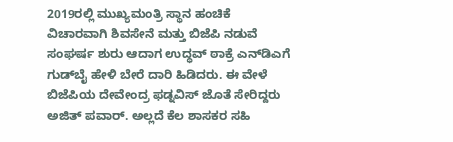2019ರಲ್ಲಿ ಮುಖ್ಯಮಂತ್ರಿ ಸ್ಥಾನ ಹಂಚಿಕೆ ವಿಚಾರವಾಗಿ ಶಿವಸೇನೆ ಮತ್ತು ಬಿಜೆಪಿ ನಡುವೆ ಸಂಘರ್ಷ ಶುರು ಆದಾಗ ಉದ್ಧವ್ ಠಾಕ್ರೆ ಎನ್‌ಡಿಎಗೆ ಗುಡ್‌ಬೈ ಹೇಳಿ ಬೇರೆ ದಾರಿ ಹಿಡಿದರು. ಈ ವೇಳೆ ಬಿಜೆಪಿಯ ದೇವೇಂದ್ರ ಫಡ್ನವಿಸ್ ಜೊತೆ ಸೇರಿದ್ದರು ಅಜಿತ್ ಪವಾರ್. ಅಲ್ಲದೆ ಕೆಲ ಶಾಸಕರ ಸಹಿ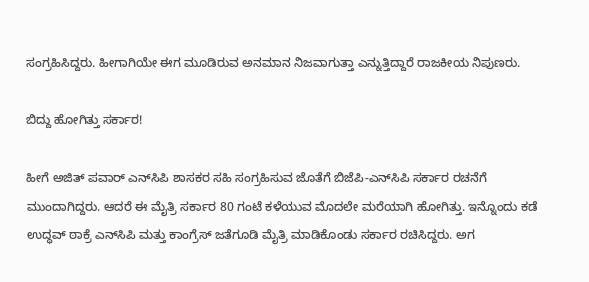ಸಂಗ್ರಹಿಸಿದ್ದರು. ಹೀಗಾಗಿಯೇ ಈಗ ಮೂಡಿರುವ ಅನಮಾನ ನಿಜವಾಗುತ್ತಾ ಎನ್ನುತ್ತಿದ್ದಾರೆ ರಾಜಕೀಯ ನಿಪುಣರು.

ಬಿದ್ದು ಹೋಗಿತ್ತು ಸರ್ಕಾರ!

ಹೀಗೆ ಅಜಿತ್ ಪವಾರ್ ಎನ್‌ಸಿಪಿ ಶಾಸಕರ ಸಹಿ ಸಂಗ್ರಹಿಸುವ ಜೊತೆಗೆ ಬಿಜೆಪಿ-ಎನ್‌ಸಿಪಿ ಸರ್ಕಾರ ರಚನೆಗೆ ಮುಂದಾಗಿದ್ದರು. ಆದರೆ ಈ ಮೈತ್ರಿ ಸರ್ಕಾರ 80 ಗಂಟೆ ಕಳೆಯುವ ಮೊದಲೇ ಮರೆಯಾಗಿ ಹೋಗಿತ್ತು. ಇನ್ನೊಂದು ಕಡೆ ಉದ್ಧವ್ ಠಾಕ್ರೆ ಎನ್‌ಸಿಪಿ ಮತ್ತು ಕಾಂಗ್ರೆಸ್ ಜತೆಗೂಡಿ ಮೈತ್ರಿ ಮಾಡಿಕೊಂಡು ಸರ್ಕಾರ ರಚಿಸಿದ್ದರು. ಅಗ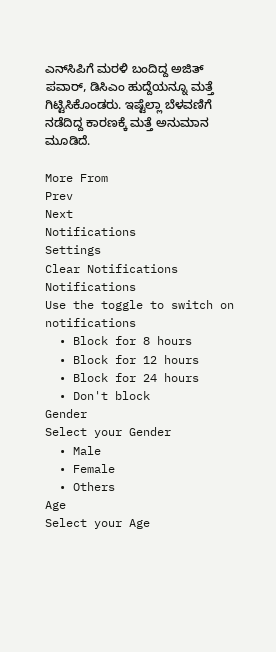ಎನ್‌ಸಿಪಿಗೆ ಮರಳಿ ಬಂದಿದ್ದ ಅಜಿತ್ ಪವಾರ್, ಡಿಸಿಎಂ ಹುದ್ದೆಯನ್ನೂ ಮತ್ತೆ ಗಿಟ್ಟಿಸಿಕೊಂಡರು. ಇಷ್ಟೆಲ್ಲಾ ಬೆಳವಣಿಗೆ ನಡೆದಿದ್ದ ಕಾರಣಕ್ಕೆ ಮತ್ತೆ ಅನುಮಾನ ಮೂಡಿದೆ.

More From
Prev
Next
Notifications
Settings
Clear Notifications
Notifications
Use the toggle to switch on notifications
  • Block for 8 hours
  • Block for 12 hours
  • Block for 24 hours
  • Don't block
Gender
Select your Gender
  • Male
  • Female
  • Others
Age
Select your Age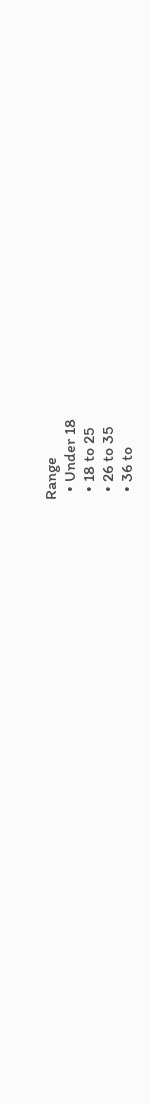Range
  • Under 18
  • 18 to 25
  • 26 to 35
  • 36 to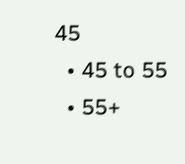45
  • 45 to 55
  • 55+